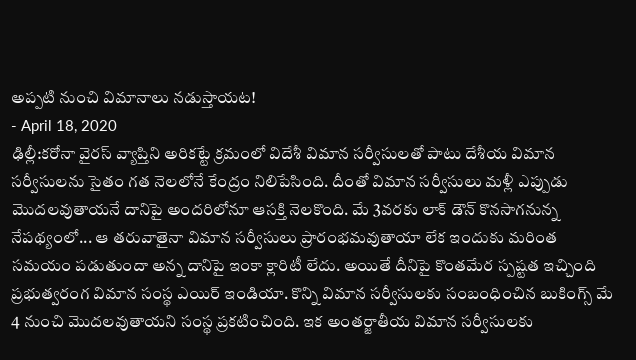అప్పటి నుంచి విమానాలు నడుస్తాయట!
- April 18, 2020
ఢిల్లీ:కరోనా వైరస్ వ్యాప్తిని అరికట్టే క్రమంలో విదేశీ విమాన సర్వీసులతో పాటు దేశీయ విమాన సర్వీసులను సైతం గత నెలలోనే కేంద్రం నిలిపేసింది. దీంతో విమాన సర్వీసులు మళ్లీ ఎప్పుడు మొదలవుతాయనే దానిపై అందరిలోనూ ఆసక్తి నెలకొంది. మే 3వరకు లాక్ డౌన్ కొనసాగనున్న నేపథ్యంలో... ఆ తరువాతైనా విమాన సర్వీసులు ప్రారంభమవుతాయా లేక ఇందుకు మరింత సమయం పడుతుందా అన్న దానిపై ఇంకా క్లారిటీ లేదు. అయితే దీనిపై కొంతమేర స్పష్టత ఇచ్చింది ప్రభుత్వరంగ విమాన సంస్థ ఎయిర్ ఇండియా. కొన్ని విమాన సర్వీసులకు సంబంధించిన బుకింగ్స్ మే 4 నుంచి మొదలవుతాయని సంస్థ ప్రకటించింది. ఇక అంతర్జాతీయ విమాన సర్వీసులకు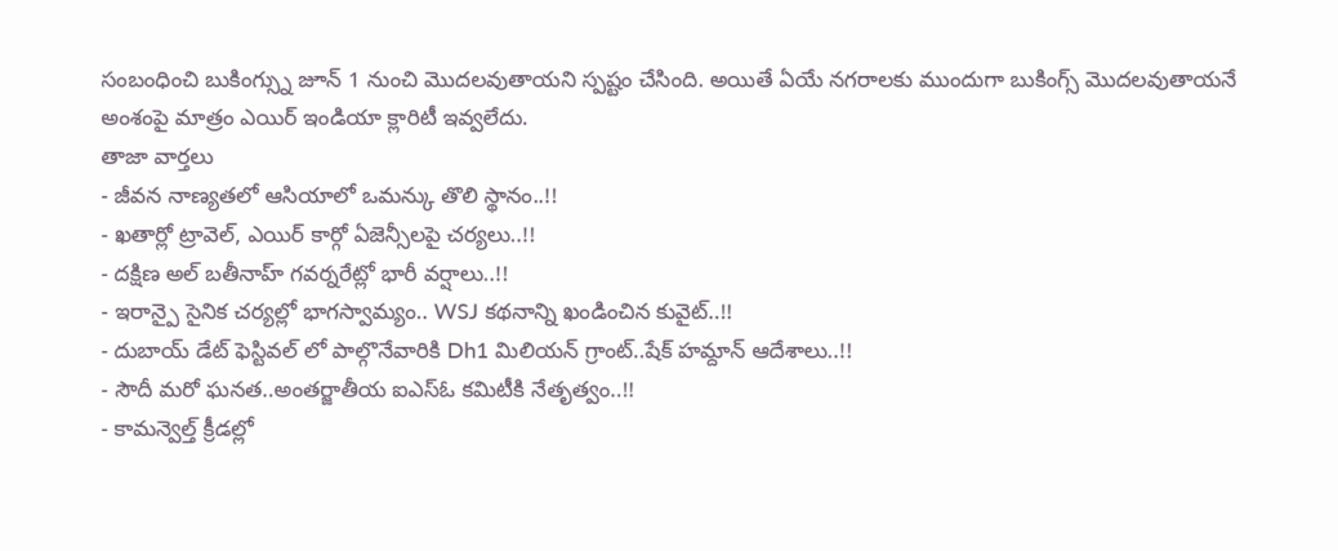సంబంధించి బుకింగ్స్ను జూన్ 1 నుంచి మొదలవుతాయని స్పష్టం చేసింది. అయితే ఏయే నగరాలకు ముందుగా బుకింగ్స్ మొదలవుతాయనే అంశంపై మాత్రం ఎయిర్ ఇండియా క్లారిటీ ఇవ్వలేదు.
తాజా వార్తలు
- జీవన నాణ్యతలో ఆసియాలో ఒమన్కు తొలి స్థానం..!!
- ఖతార్లో ట్రావెల్, ఎయిర్ కార్గో ఏజెన్సీలపై చర్యలు..!!
- దక్షిణ అల్ బతీనాహ్ గవర్నరేట్లో భారీ వర్షాలు..!!
- ఇరాన్పై సైనిక చర్యల్లో భాగస్వామ్యం.. WSJ కథనాన్ని ఖండించిన కువైట్..!!
- దుబాయ్ డేట్ ఫెస్టివల్ లో పాల్గొనేవారికి Dh1 మిలియన్ గ్రాంట్..షేక్ హమ్దాన్ ఆదేశాలు..!!
- సౌదీ మరో ఘనత..అంతర్జాతీయ ఐఎస్ఓ కమిటీకి నేతృత్వం..!!
- కామన్వెల్త్ క్రీడల్లో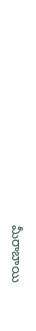మీరాబాయి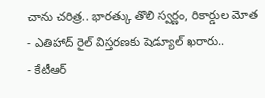చాను చరిత్ర.. భారత్కు తొలి స్వర్ణం, రికార్డుల మోత
- ఎతిహాద్ రైల్ విస్తరణకు షెడ్యూల్ ఖరారు..
- కేటీఆర్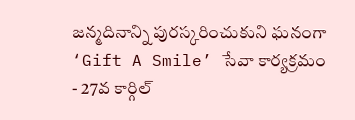జన్మదినాన్ని పురస్కరించుకుని ఘనంగా ‘Gift A Smile’ సేవా కార్యక్రమం
- 27వ కార్గిల్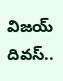విజయ్ దివస్..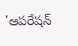'ఆపరేషన్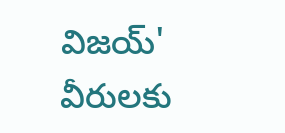విజయ్' వీరులకు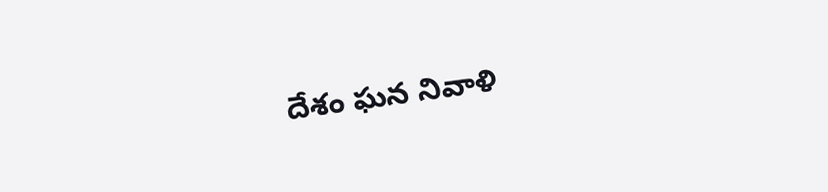దేశం ఘన నివాళి